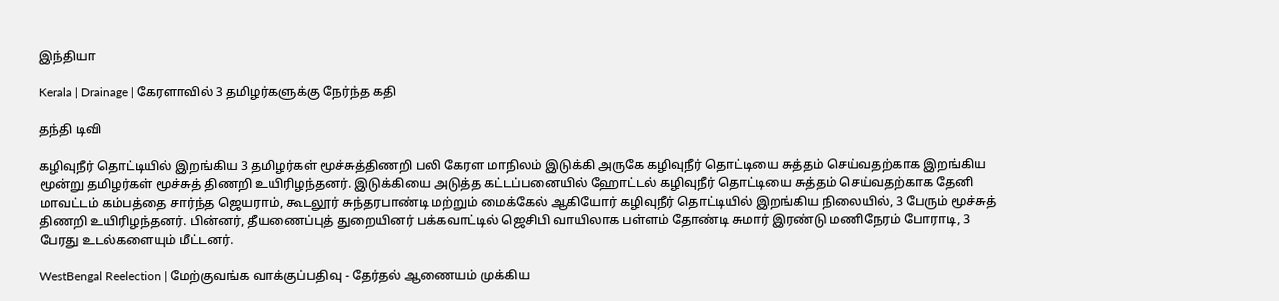இந்தியா

Kerala | Drainage | கேரளாவில் 3 தமிழர்களுக்கு நேர்ந்த கதி

தந்தி டிவி

கழிவுநீர் தொட்டியில் இறங்கிய 3 தமிழர்கள் மூச்சுத்திணறி பலி கேரள மாநிலம் இடுக்கி அருகே கழிவுநீர் தொட்டியை சுத்தம் செய்வதற்காக இறங்கிய மூன்று தமிழர்கள் மூச்சுத் திணறி உயிரிழந்தனர். இடுக்கியை அடுத்த கட்டப்பனையில் ஹோட்டல் கழிவுநீர் தொட்டியை சுத்தம் செய்வதற்காக தேனி மாவட்டம் கம்பத்தை சார்ந்த ஜெயராம், கூடலூர் சுந்தரபாண்டி மற்றும் மைக்கேல் ஆகியோர் கழிவுநீர் தொட்டியில் இறங்கிய நிலையில், 3 பேரும் மூச்சுத் திணறி உயிரிழந்தனர். பின்னர், தீயணைப்புத் துறையினர் பக்கவாட்டில் ஜெசிபி வாயிலாக பள்ளம் தோண்டி சுமார் இரண்டு மணிநேரம் போராடி, 3 பேரது உடல்களையும் மீட்டனர்.

WestBengal Reelection | மேற்குவங்க வாக்குப்பதிவு - தேர்தல் ஆணையம் முக்கிய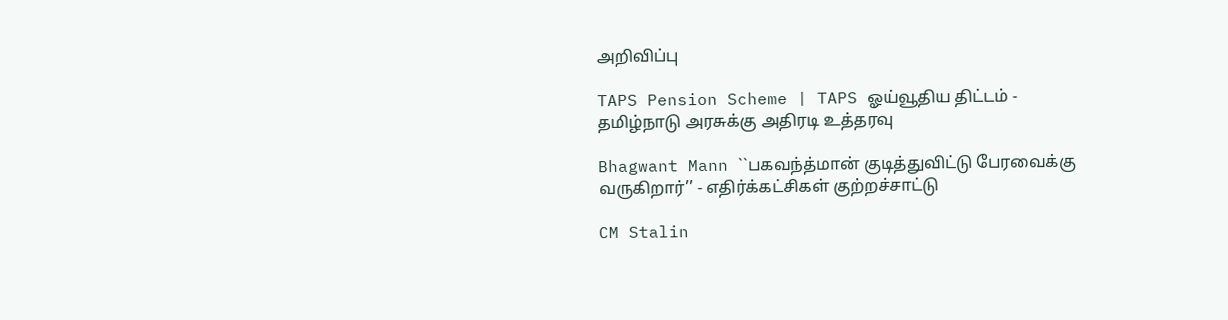அறிவிப்பு

TAPS Pension Scheme | TAPS ஓய்வூதிய திட்டம் - தமிழ்நாடு அரசுக்கு அதிரடி உத்தரவு

Bhagwant Mann ``பகவந்த்மான் குடித்துவிட்டு பேரவைக்கு வருகிறார்’’ - எதிர்க்கட்சிகள் குற்றச்சாட்டு

CM Stalin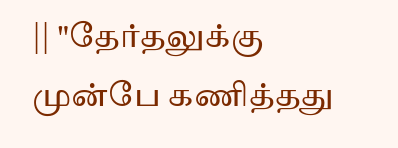|| "தேர்தலுக்கு முன்பே கணித்தது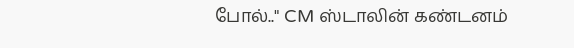போல்.." CM ஸ்டாலின் கண்டனம்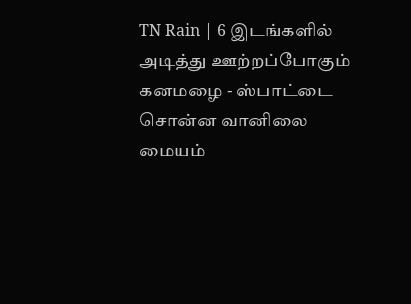TN Rain | 6 இடங்களில் அடித்து ஊற்றப்போகும் கனமழை - ஸ்பாட்டை சொன்ன வானிலை மையம்